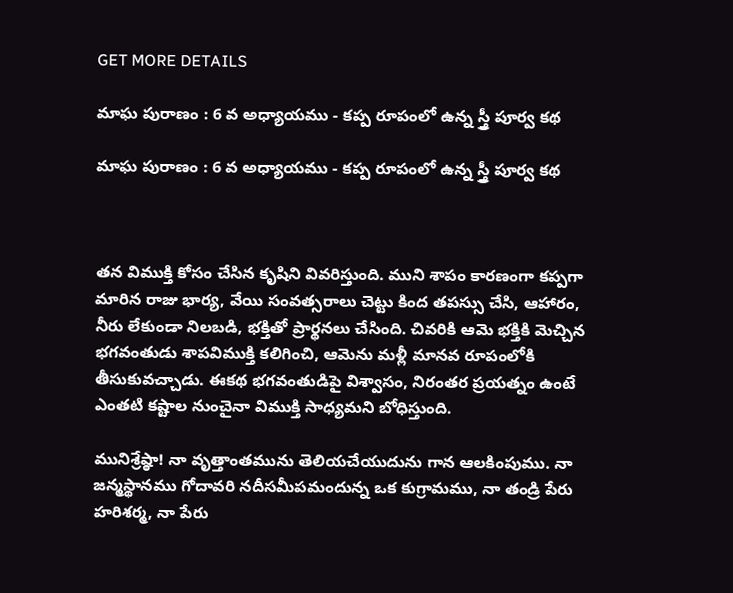GET MORE DETAILS

మాఘ పురాణం : 6 వ అధ్యాయము - కప్ప రూపంలో ఉన్న స్త్రీ పూర్వ కథ

మాఘ పురాణం : 6 వ అధ్యాయము - కప్ప రూపంలో ఉన్న స్త్రీ పూర్వ కథ



తన విముక్తి కోసం చేసిన కృషిని వివరిస్తుంది. ముని శాపం కారణంగా కప్పగా మారిన రాజు భార్య, వేయి సంవత్సరాలు చెట్టు కింద తపస్సు చేసి, ఆహారం, నీరు లేకుండా నిలబడి, భక్తితో ప్రార్థనలు చేసింది. చివరికి ఆమె భక్తికి మెచ్చిన భగవంతుడు శాపవిముక్తి కలిగించి, ఆమెను మళ్లీ మానవ రూపంలోకి తీసుకువచ్చాడు. ఈకథ భగవంతుడిపై విశ్వాసం, నిరంతర ప్రయత్నం ఉంటే ఎంతటి కష్టాల నుంచైనా విముక్తి సాధ్యమని బోధిస్తుంది.

మునిశ్రేష్ఠా! నా వృత్తాంతమును తెలియచేయుదును గాన ఆలకింపుము. నా జన్మస్థానము గోదావరి నదీసమీపమందున్న ఒక కుగ్రామము, నా తండ్రి పేరు హరిశర్మ, నా పేరు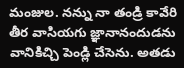మంజుల. నన్ను నా తండ్రి కావేరి తీర వాసియగు జ్ఞానానందుడను వానికిచ్చి పెండ్లి చేసెను. అతడు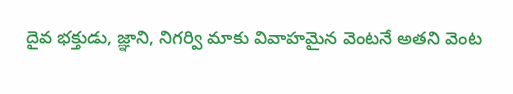దైవ భక్తుడు, జ్ఞాని, నిగర్వి మాకు వివాహమైన వెంటనే అతని వెంట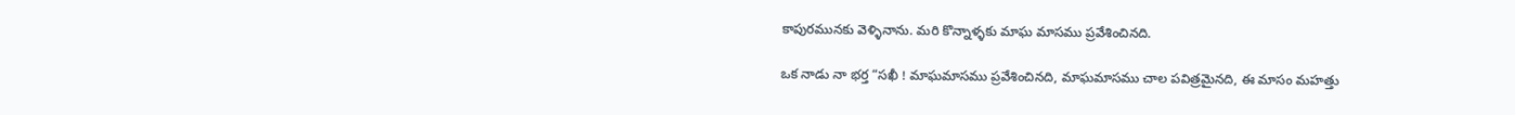కాపురమునకు వెళ్ళినాను. మరి కొన్నాళ్ళకు మాఘ మాసము ప్రవేశించినది.

ఒక నాడు నా భర్త “సఖీ ! మాఘమాసము ప్రవేశించినది, మాఘమాసము చాల పవిత్రమైనది, ఈ మాసం మహత్తు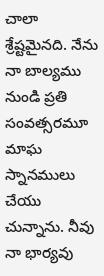చాలా శ్రేష్టమైనది. నేను నా బాల్యము నుండి ప్రతి సంవత్సరమూ మాఘ స్నానములు చేయు చున్నాను. నీవు నా భార్యవు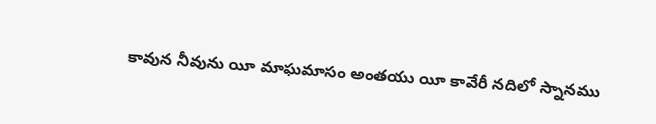కావున నీవును యీ మాఘమాసం అంతయు యీ కావేరీ నదిలో స్నానము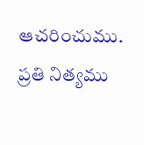ఆచరించుము.  ప్రతి నిత్యము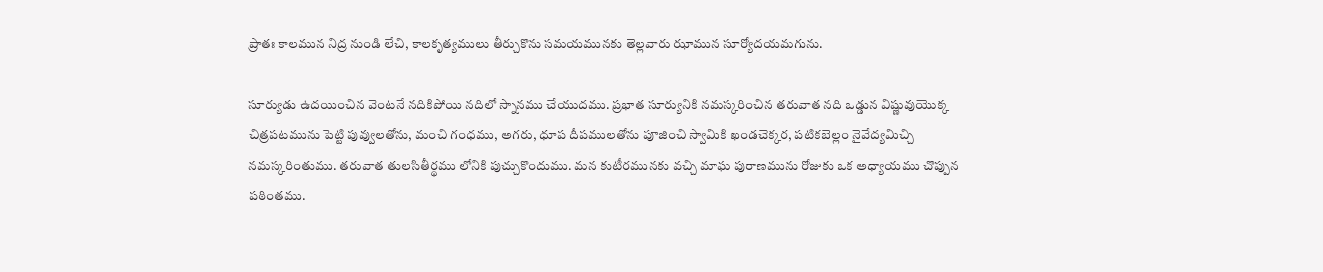ప్రాతః కాలమున నిద్ర నుండి లేచి, కాలకృత్యములు తీర్చుకొను సమయమునకు తెల్లవారు ఝామున సూర్యోదయమగును.

సూర్యుడు ఉదయించిన వెంటనే నదికిపోయి నదిలో స్నానము చేయుదము. ప్రభాత సూర్యునికి నమస్కరించిన తరువాత నది ఒడ్డున విష్ణువుయొక్క చిత్రపటమును పెట్టి పువ్వులతోను, మంచి గంధము, అగరు, ధూప దీపములతోను పూజించి స్వామికి ఖండచెక్కర, పటికబెల్లం నైవేద్యమిచ్చి నమస్కరింతుము. తరువాత తులసితీర్థము లోనికి పుచ్చుకొందుము. మన కుటీరమునకు వచ్చి మాఘ పురాణమును రోజుకు ఒక అధ్యాయము చొప్పున పఠింతము.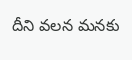దీని వలన మనకు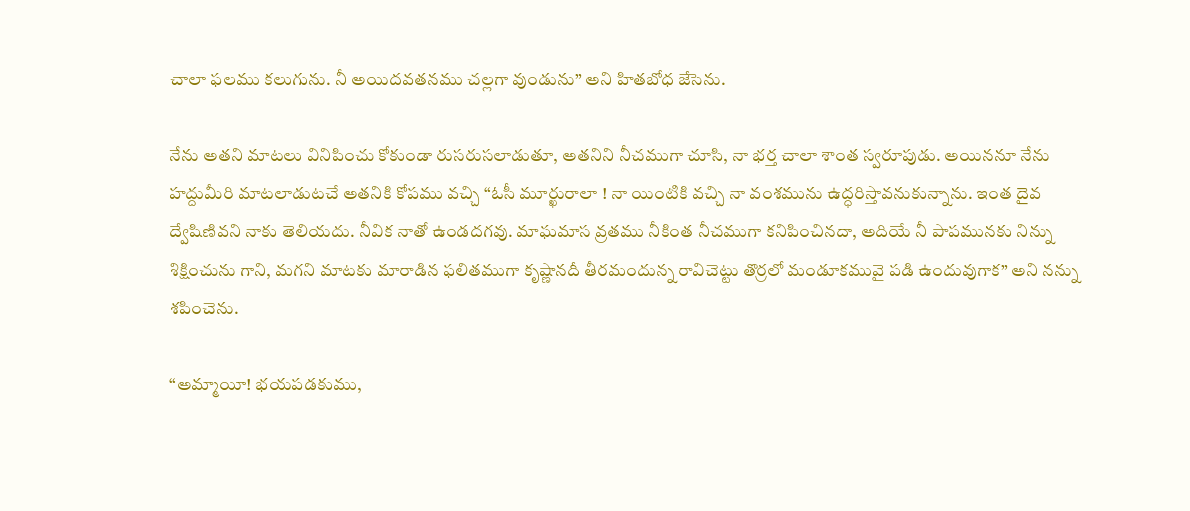చాలా ఫలము కలుగును. నీ అయిదవతనము చల్లగా వుండును” అని హితబోధ జేసెను.

నేను అతని మాటలు వినిపించు కోకుండా రుసరుసలాడుతూ, అతనిని నీచముగా చూసి, నా భర్త చాలా శాంత స్వరూపుడు. అయిననూ నేను హద్దుమీరి మాటలాడుటచే అతనికి కోపము వచ్చి “ఓసీ మూర్ఖురాలా ! నా యింటికి వచ్చి నా వంశమును ఉద్ధరిస్తావనుకున్నాను. ఇంత దైవ ద్వేషిణివని నాకు తెలియదు. నీవిక నాతో ఉండదగవు. మాఘమాస వ్రతము నీకింత నీచముగా కనిపించినదా, అదియే నీ పాపమునకు నిన్ను శిక్షించును గాని, మగని మాటకు మారాడిన ఫలితముగా కృష్ణానదీ తీరమందున్న రావిచెట్టు తొర్రలో మండూకమువై పడి ఉందువుగాక” అని నన్ను శపించెను.

“అమ్మాయీ! భయపడకుము,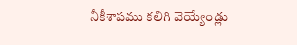నీకీశాపము కలిగి వెయ్యేండ్లు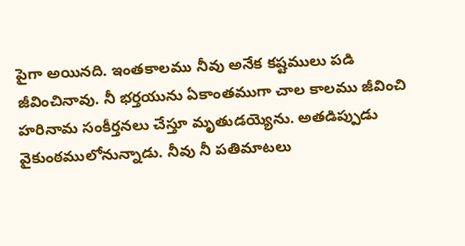పైగా అయినది. ఇంతకాలము నీవు అనేక కష్టములు పడి జీవించినావు. నీ భర్తయును ఏకాంతముగా చాల కాలము జీవించి హరినామ సంకీర్తనలు చేస్తూ మృతుడయ్యెను. అతడిప్పుడు వైకుంఠములోనున్నాడు. నీవు నీ పతిమాటలు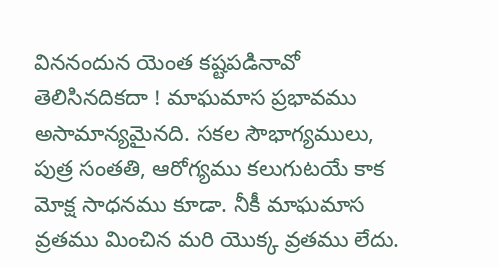విననందున యెంత కష్టపడినావో తెలిసినదికదా ! మాఘమాస ప్రభావము అసామాన్యమైనది. సకల సౌభాగ్యములు, పుత్ర సంతతి, ఆరోగ్యము కలుగుటయే కాక  మోక్ష సాధనము కూడా. నీకీ మాఘమాస వ్రతము మించిన మరి యొక్క వ్రతము లేదు.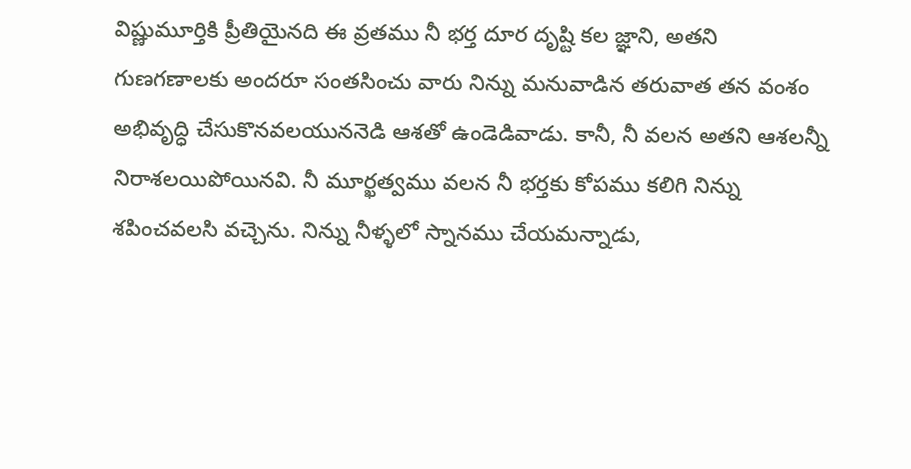విష్ణుమూర్తికి ప్రీతియైనది ఈ వ్రతము నీ భర్త దూర దృష్టి కల జ్ఞాని, అతని గుణగణాలకు అందరూ సంతసించు వారు నిన్ను మనువాడిన తరువాత తన వంశం అభివృద్ధి చేసుకొనవలయుననెడి ఆశతో ఉండెడివాడు. కానీ, నీ వలన అతని ఆశలన్నీ నిరాశలయిపోయినవి. నీ మూర్ఖత్వము వలన నీ భర్తకు కోపము కలిగి నిన్ను శపించవలసి వచ్చెను. నిన్ను నీళ్ళలో స్నానము చేయమన్నాడు,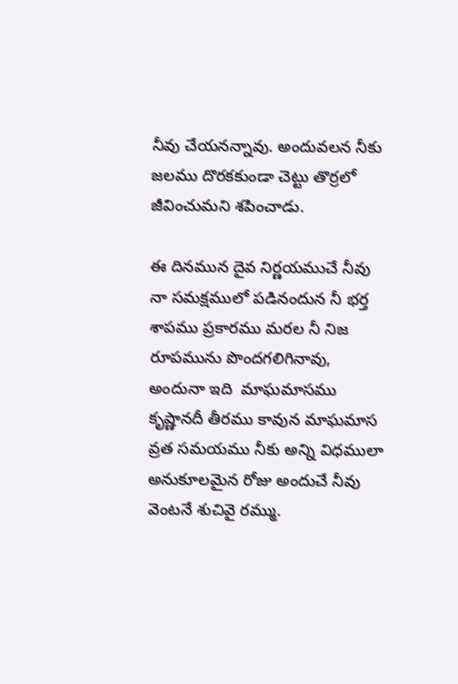నీవు చేయనన్నావు. అందువలన నీకు జలము దొరకకుండా చెట్టు తొర్రలో జీవించుమని శపించాడు.

ఈ దినమున దైవ నిర్ణయముచే నీవు నా సమక్షములో పడినందున నీ భర్త శాపము ప్రకారము మరల నీ నిజ రూపమును పొందగలిగినావు, అందునా ఇది  మాఘమాసము కృష్ణానదీ తీరము కావున మాఘమాస వ్రత సమయము నీకు అన్ని విధములా అనుకూలమైన రోజు అందుచే నీవు వెంటనే శుచివై రమ్ము.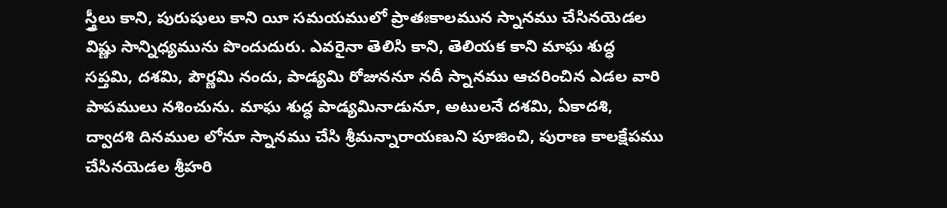స్త్రీలు కాని, పురుషులు కాని యీ సమయములో ప్రాతఃకాలమున స్నానము చేసినయెడల విష్ణు సాన్నిధ్యమును పొందుదురు. ఎవరైనా తెలిసి కాని, తెలియక కాని మాఘ శుద్ధ సప్తమి, దశమి, పౌర్ణమి నందు, పాడ్యమి రోజుననూ నదీ స్నానము ఆచరించిన ఎడల వారి పాపములు నశించును. మాఘ శుద్ధ పాడ్యమినాడునూ, అటులనే దశమి, ఏకాదశి, ద్వాదశి దినముల లోనూ స్నానము చేసి శ్రీమన్నారాయణుని పూజించి, పురాణ కాలక్షేపము చేసినయెడల శ్రీహరి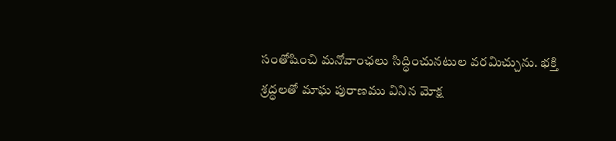సంతోషించి మనోవాంఛలు సిద్ధించునటుల వరమిచ్చును. భక్తి శ్రద్ధలతో మాఘ పురాణము వినిన మోక్ష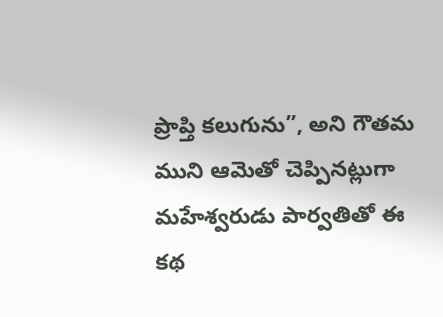ప్రాప్తి కలుగును”, అని గౌతమ ముని ఆమెతో చెప్పినట్లుగా మహేశ్వరుడు పార్వతితో ఈ కథ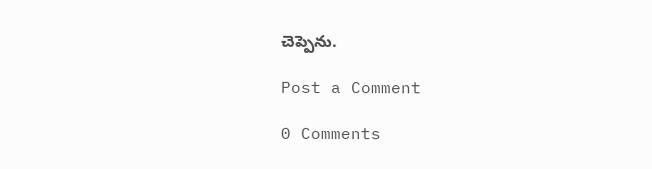చెప్పెను.

Post a Comment

0 Comments